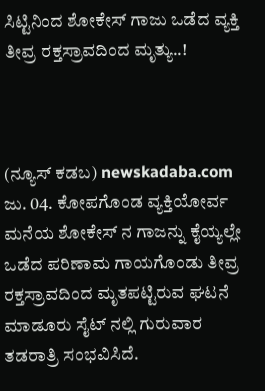ಸಿಟ್ಟಿನಿಂದ ಶೋಕೇಸ್ ಗಾಜು ಒಡೆದ ವ್ಯಕ್ತಿ ತೀವ್ರ ರಕ್ತಸ್ರಾವದಿಂದ ಮೃತ್ಯು..!



(ನ್ಯೂಸ್ ಕಡಬ) newskadaba.com ಜು. 04. ಕೋಪಗೊಂಡ ವ್ಯಕ್ತಿಯೋರ್ವ ಮನೆಯ ಶೋಕೇಸ್ ನ ಗಾಜನ್ನು ಕೈಯ್ಯಲ್ಲೇ ಒಡೆದ ಪರಿಣಾಮ ಗಾಯಗೊಂಡು ತೀವ್ರ ರಕ್ತಸ್ರಾವದಿಂದ ಮೃತಪಟ್ಟಿರುವ ಘಟನೆ ಮಾಡೂರು ಸೈಟ್ ನಲ್ಲಿ ಗುರುವಾರ ತಡರಾತ್ರಿ ಸಂಭವಿಸಿದೆ.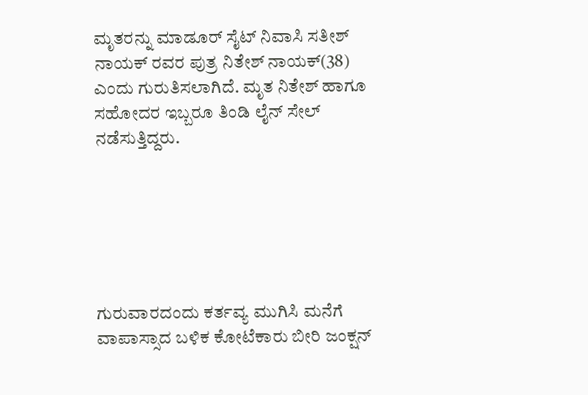ಮೃತರನ್ನು ಮಾಡೂರ್ ಸೈಟ್ ನಿವಾಸಿ ಸತೀಶ್ ನಾಯಕ್ ರವರ ಪುತ್ರ ನಿತೇಶ್ ನಾಯಕ್‌(38) ಎಂದು ಗುರುತಿಸಲಾಗಿದೆ. ಮೃತ ನಿತೇಶ್ ಹಾಗೂ ಸಹೋದರ ಇಬ್ಬರೂ ತಿಂಡಿ ಲೈನ್ ಸೇಲ್ ನಡೆಸುತ್ತಿದ್ದರು.






ಗುರುವಾರದಂದು ಕರ್ತವ್ಯ ಮುಗಿಸಿ ಮನೆಗೆ ವಾಪಾಸ್ಸಾದ ಬಳಿಕ ಕೋಟೆಕಾರು ಬೀರಿ ಜಂಕ್ಷನ್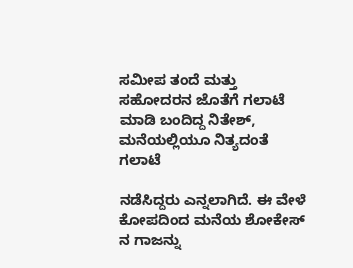ಸಮೀಪ ತಂದೆ ಮತ್ತು ಸಹೋದರನ ಜೊತೆಗೆ ಗಲಾಟೆ ಮಾಡಿ ಬಂದಿದ್ದ ನಿತೇಶ್, ಮನೆಯಲ್ಲಿಯೂ ನಿತ್ಯದಂತೆ ಗಲಾಟೆ

ನಡೆಸಿದ್ದರು ಎನ್ನಲಾಗಿದೆ. ಈ ವೇಳೆ ಕೋಪದಿಂದ ಮನೆಯ ಶೋಕೇಸ್ ನ ಗಾಜನ್ನು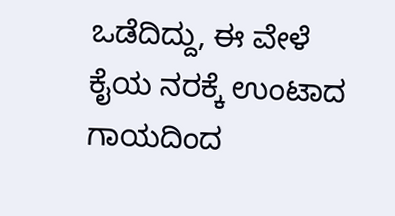ಒಡೆದಿದ್ದು, ಈ ವೇಳೆ ಕೈಯ ನರಕ್ಕೆ ಉಂಟಾದ ಗಾಯದಿಂದ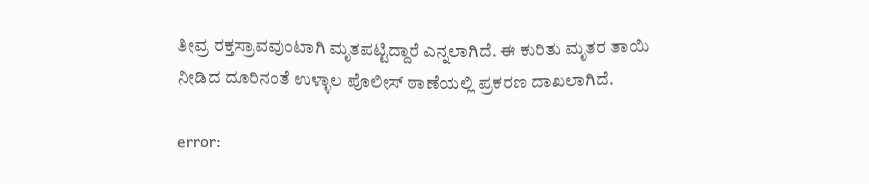ತೀವ್ರ ರಕ್ತಸ್ರಾವವುಂಟಾಗಿ ಮೃತಪಟ್ಟಿದ್ದಾರೆ ಎನ್ನಲಾಗಿದೆ. ಈ ಕುರಿತು ಮೃತರ ತಾಯಿ ನೀಡಿದ ದೂರಿನಂತೆ ಉಳ್ಳಾಲ ಪೊಲೀಸ್ ಠಾಣೆಯಲ್ಲಿ ಪ್ರಕರಣ ದಾಖಲಾಗಿದೆ.

error: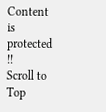Content is protected !!
Scroll to Top